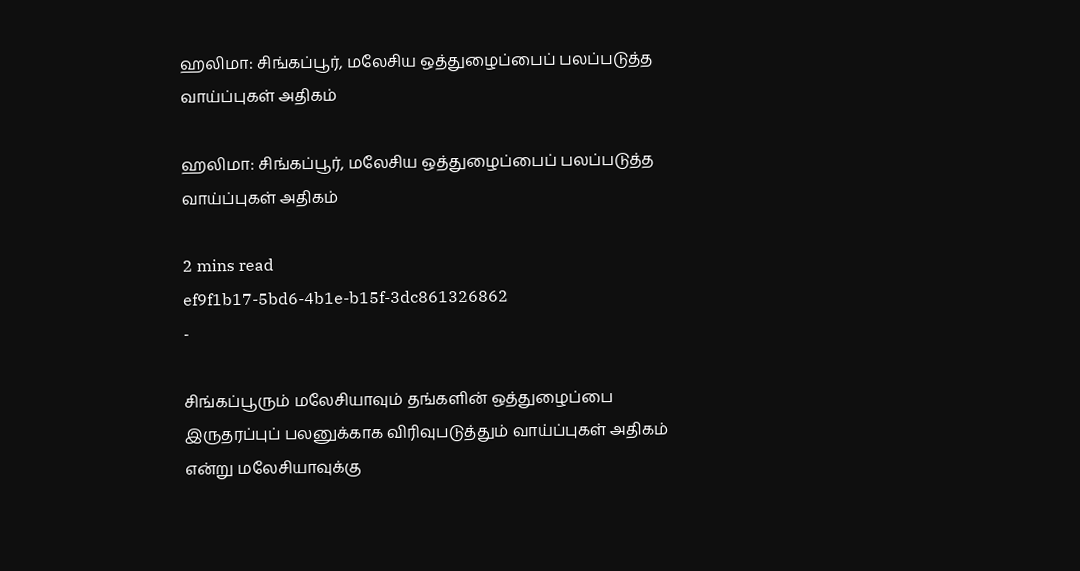ஹலிமா: சிங்கப்பூர், மலேசிய ஒத்துழைப்பைப் பலப்படுத்த வாய்ப்புகள் அதிகம்

ஹலிமா: சிங்கப்பூர், மலேசிய ஒத்துழைப்பைப் பலப்படுத்த வாய்ப்புகள் அதிகம்

2 mins read
ef9f1b17-5bd6-4b1e-b15f-3dc861326862
-

சிங்கப்பூரும் மலேசியாவும் தங்களின் ஒத்துழைப்பை இருதரப்புப் பலனுக்காக விரிவுபடுத்தும் வாய்ப்புகள் அதிகம் என்று மலேசியாவுக்கு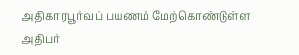அதிகாரபூர்வப் பயணம் மேற்கொண்டுள்ள அதிபர்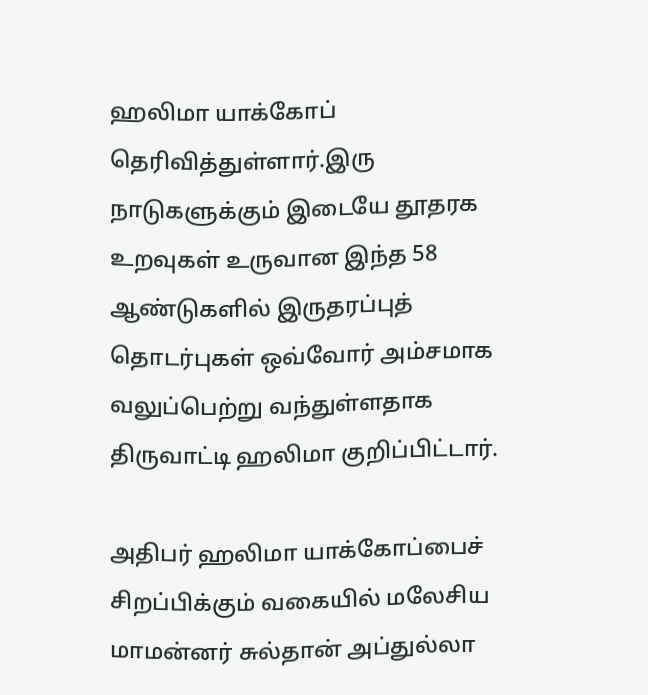ஹலிமா யாக்கோப் தெரிவித்துள்ளார்.இரு நாடுகளுக்கும் இடையே தூதரக உறவுகள் உருவான இந்த 58 ஆண்டுகளில் இருதரப்புத் தொடர்புகள் ஒவ்வோர் அம்சமாக வலுப்பெற்று வந்துள்ளதாக திருவாட்டி ஹலிமா குறிப்பிட்டார்.

அதிபர் ஹலிமா யாக்கோப்பைச் சிறப்பிக்கும் வகையில் மலேசிய மாமன்னர் சுல்தான் அப்துல்லா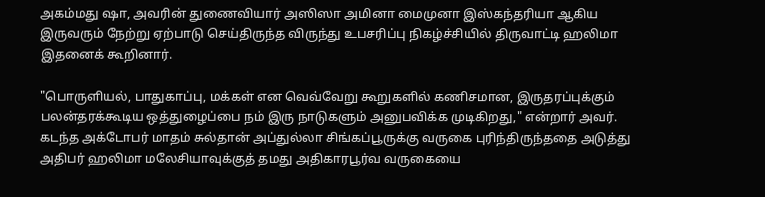அகம்மது ஷா, அவரின் துணைவியார் அஸிஸா அமினா மைமுனா இஸ்கந்தரியா ஆகிய இருவரும் நேற்று ஏற்பாடு செய்திருந்த விருந்து உபசரிப்பு நிகழ்ச்சியில் திருவாட்டி ஹலிமா இதனைக் கூறினார்.

"பொருளியல், பாதுகாப்பு, மக்கள் என வெவ்வேறு கூறுகளில் கணிசமான, இருதரப்புக்கும் பலன்தரக்கூடிய ஒத்துழைப்பை நம் இரு நாடுகளும் அனுபவிக்க முடிகிறது," என்றார் அவர். கடந்த அக்டோபர் மாதம் சுல்தான் அப்துல்லா சிங்கப்பூருக்கு வருகை புரிந்திருந்ததை அடுத்து அதிபர் ஹலிமா மலேசியாவுக்குத் தமது அதிகாரபூர்வ வருகையை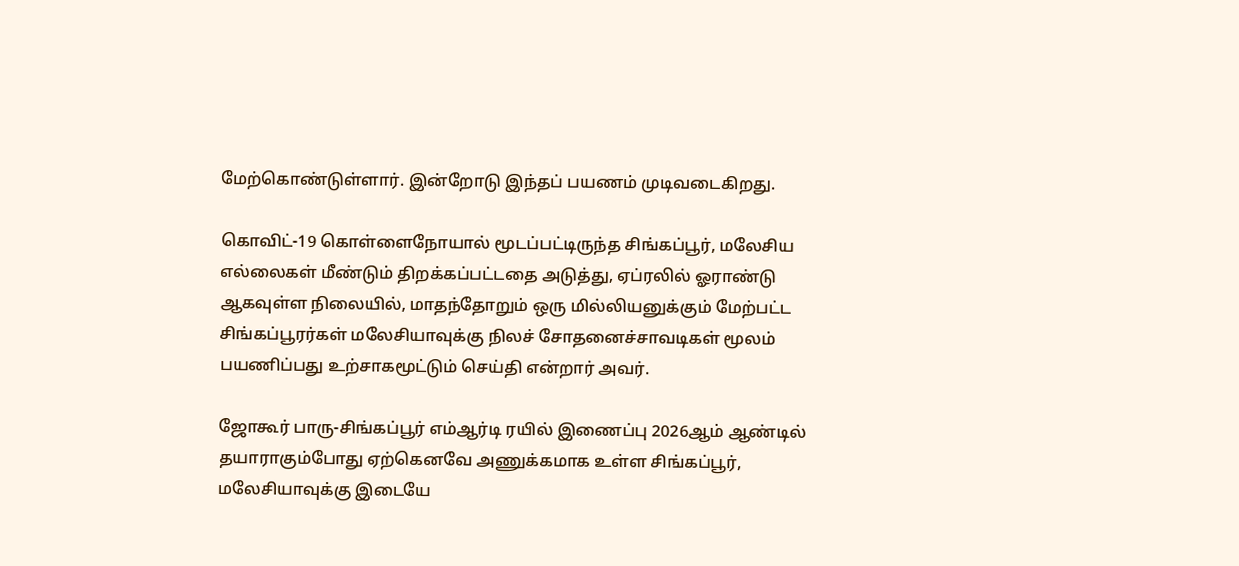மேற்கொண்டுள்ளார். இன்றோடு இந்தப் பயணம் முடிவடைகிறது.

கொவிட்-19 கொள்ளைநோயால் மூடப்பட்டிருந்த சிங்கப்பூர், மலேசிய எல்லைகள் மீண்டும் திறக்கப்பட்டதை அடுத்து, ஏப்ரலில் ஓராண்டு ஆகவுள்ள நிலையில், மாதந்தோறும் ஒரு மில்லியனுக்கும் மேற்பட்ட சிங்கப்பூரர்கள் மலேசியாவுக்கு நிலச் சோதனைச்சாவடிகள் மூலம் பயணிப்பது உற்சாகமூட்டும் செய்தி என்றார் அவர்.

ஜோகூர் பாரு-சிங்கப்பூர் எம்ஆர்டி ரயில் இணைப்பு 2026ஆம் ஆண்டில் தயாராகும்போது ஏற்கெனவே அணுக்கமாக உள்ள சிங்கப்பூர், மலேசியாவுக்கு இடையே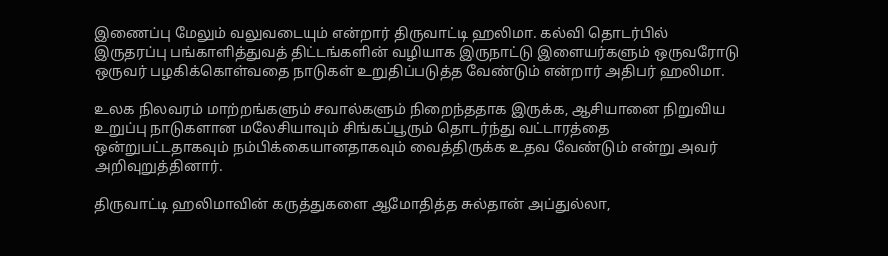இணைப்பு மேலும் வலுவடையும் என்றார் திருவாட்டி ஹலிமா. கல்வி தொடர்பில் இருதரப்பு பங்காளித்துவத் திட்டங்களின் வழியாக இருநாட்டு இளையர்களும் ஒருவரோடு ஒருவர் பழகிக்கொள்வதை நாடுகள் உறுதிப்படுத்த வேண்டும் என்றார் அதிபர் ஹலிமா.

உலக நிலவரம் மாற்றங்களும் சவால்களும் நிறைந்ததாக இருக்க, ஆசியானை நிறுவிய உறுப்பு நாடுகளான மலேசியாவும் சிங்கப்பூரும் தொடர்ந்து வட்டாரத்தை ஒன்றுபட்டதாகவும் நம்பிக்கையானதாகவும் வைத்திருக்க உதவ வேண்டும் என்று அவர் அறிவுறுத்தினார்.

திருவாட்டி ஹலிமாவின் கருத்துகளை ஆமோதித்த சுல்தான் அப்துல்லா,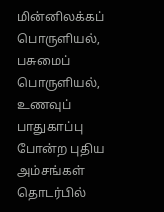மின்னிலக்கப் பொருளியல், பசுமைப் பொருளியல், உணவுப் பாதுகாப்பு போன்ற புதிய அம்சங்கள் தொடர்பில்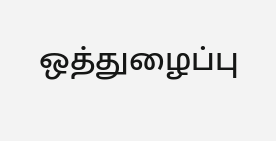ஒத்துழைப்பு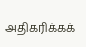அதிகரிக்கக்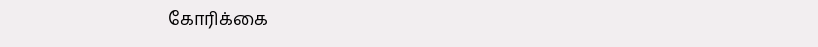கோரிக்கை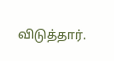விடுத்தார்.